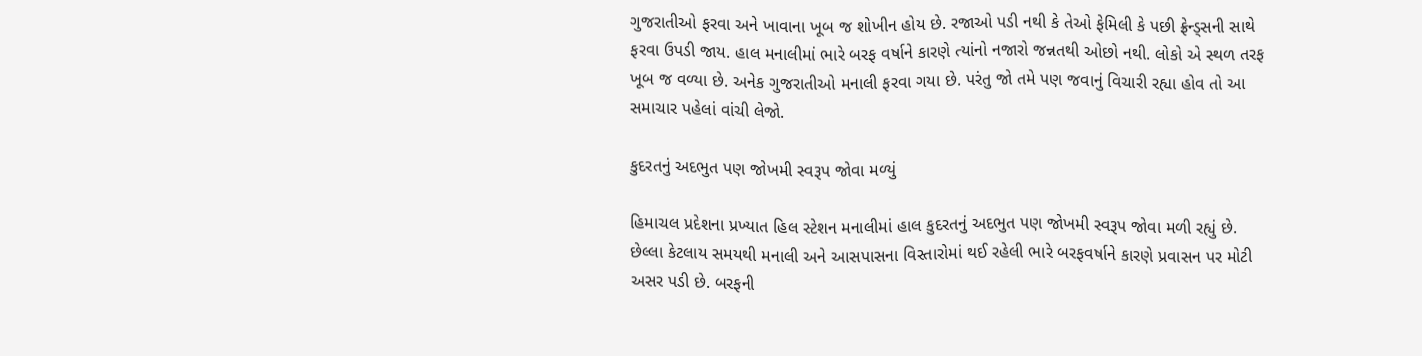ગુજરાતીઓ ફરવા અને ખાવાના ખૂબ જ શોખીન હોય છે. રજાઓ પડી નથી કે તેઓ ફેમિલી કે પછી ફ્રેન્ડ્સની સાથે ફરવા ઉપડી જાય. હાલ મનાલીમાં ભારે બરફ વર્ષાને કારણે ત્યાંનો નજારો જન્નતથી ઓછો નથી. લોકો એ સ્થળ તરફ ખૂબ જ વળ્યા છે. અનેક ગુજરાતીઓ મનાલી ફરવા ગયા છે. પરંતુ જો તમે પણ જવાનું વિચારી રહ્યા હોવ તો આ સમાચાર પહેલાં વાંચી લેજો.

કુદરતનું અદભુત પણ જોખમી સ્વરૂપ જોવા મળ્યું

હિમાચલ પ્રદેશના પ્રખ્યાત હિલ સ્ટેશન મનાલીમાં હાલ કુદરતનું અદભુત પણ જોખમી સ્વરૂપ જોવા મળી રહ્યું છે. છેલ્લા કેટલાય સમયથી મનાલી અને આસપાસના વિસ્તારોમાં થઈ રહેલી ભારે બરફવર્ષાને કારણે પ્રવાસન પર મોટી અસર પડી છે. બરફની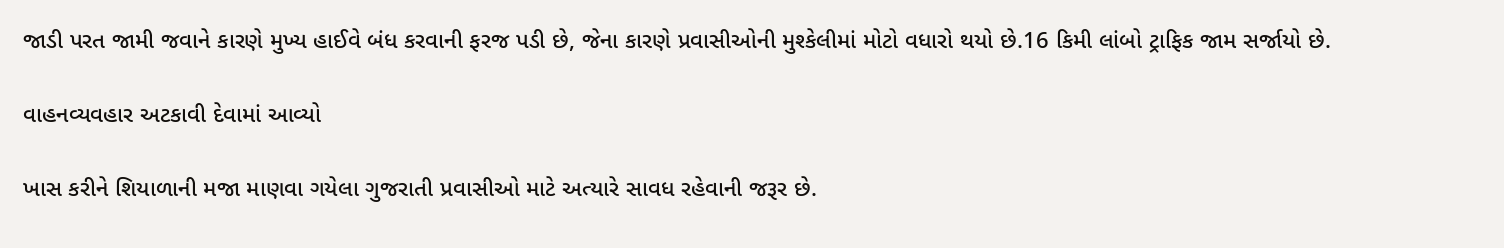જાડી પરત જામી જવાને કારણે મુખ્ય હાઈવે બંધ કરવાની ફરજ પડી છે, જેના કારણે પ્રવાસીઓની મુશ્કેલીમાં મોટો વધારો થયો છે.16 કિમી લાંબો ટ્રાફિક જામ સર્જાયો છે.

વાહનવ્યવહાર અટકાવી દેવામાં આવ્યો

ખાસ કરીને શિયાળાની મજા માણવા ગયેલા ગુજરાતી પ્રવાસીઓ માટે અત્યારે સાવધ રહેવાની જરૂર છે.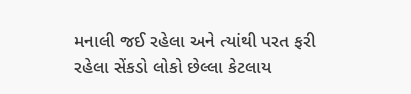મનાલી જઈ રહેલા અને ત્યાંથી પરત ફરી રહેલા સેંકડો લોકો છેલ્લા કેટલાય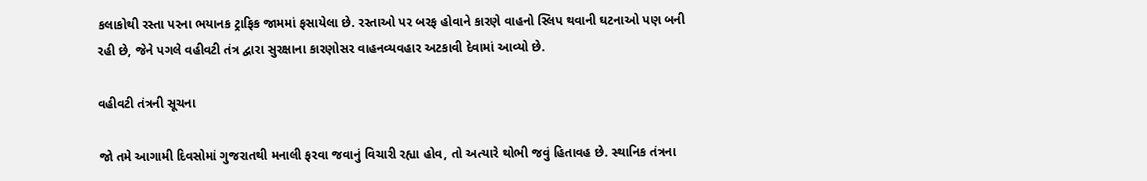કલાકોથી રસ્તા પરના ભયાનક ટ્રાફિક જામમાં ફસાયેલા છે. રસ્તાઓ પર બરફ હોવાને કારણે વાહનો સ્લિપ થવાની ઘટનાઓ પણ બની રહી છે, જેને પગલે વહીવટી તંત્ર દ્વારા સુરક્ષાના કારણોસર વાહનવ્યવહાર અટકાવી દેવામાં આવ્યો છે.

વહીવટી તંત્રની સૂચના

જો તમે આગામી દિવસોમાં ગુજરાતથી મનાલી ફરવા જવાનું વિચારી રહ્યા હોવ, તો અત્યારે થોભી જવું હિતાવહ છે. સ્થાનિક તંત્રના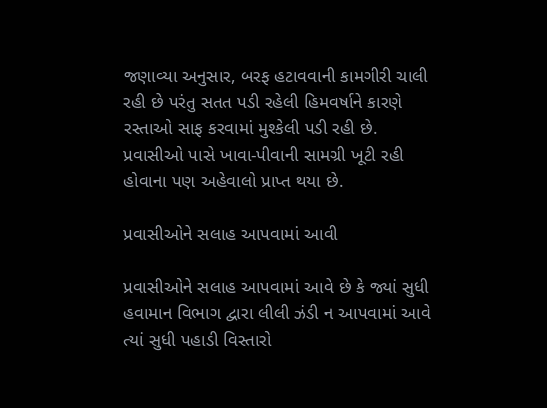જણાવ્યા અનુસાર, બરફ હટાવવાની કામગીરી ચાલી રહી છે પરંતુ સતત પડી રહેલી હિમવર્ષાને કારણે રસ્તાઓ સાફ કરવામાં મુશ્કેલી પડી રહી છે. પ્રવાસીઓ પાસે ખાવા-પીવાની સામગ્રી ખૂટી રહી હોવાના પણ અહેવાલો પ્રાપ્ત થયા છે.

પ્રવાસીઓને સલાહ આપવામાં આવી

પ્રવાસીઓને સલાહ આપવામાં આવે છે કે જ્યાં સુધી હવામાન વિભાગ દ્વારા લીલી ઝંડી ન આપવામાં આવે ત્યાં સુધી પહાડી વિસ્તારો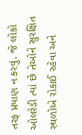તરફ પ્રયાણ ન કરવું. જે લોકો ઓલરેડી ત્યાં છે તેઓને સુરક્ષિત સ્થળોએ રોકાઈ રહેવા અને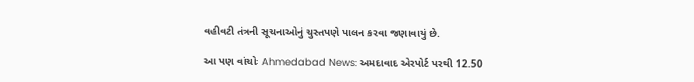વહીવટી તંત્રની સૂચનાઓનું ચુસ્તપણે પાલન કરવા જણાવાયું છે.

આ પણ વાંચોઃ Ahmedabad News: અમદાવાદ એરપોર્ટ પરથી 12.50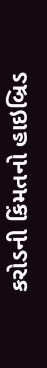કરોડની કિંમતનો હાઇબ્રિડ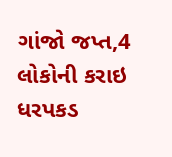ગાંજો જપ્ત,4 લોકોની કરાઇ ધરપકડ